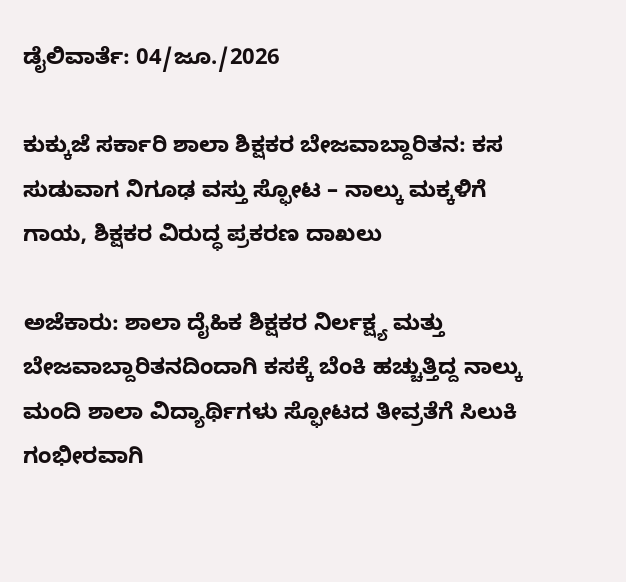ಡೈಲಿವಾರ್ತೆ: 04/ಜೂ./2026

ಕುಕ್ಕುಜೆ ಸರ್ಕಾರಿ ಶಾಲಾ ಶಿಕ್ಷಕರ ಬೇಜವಾಬ್ದಾರಿತನ: ಕಸ ಸುಡುವಾಗ ನಿಗೂಢ ವಸ್ತು ಸ್ಫೋಟ – ನಾಲ್ಕು ಮಕ್ಕಳಿಗೆ ಗಾಯ, ಶಿಕ್ಷಕರ ವಿರುದ್ಧ ಪ್ರಕರಣ ದಾಖಲು

ಅಜೆಕಾರು: ಶಾಲಾ ದೈಹಿಕ ಶಿಕ್ಷಕರ ನಿರ್ಲಕ್ಷ್ಯ ಮತ್ತು ಬೇಜವಾಬ್ದಾರಿತನದಿಂದಾಗಿ ಕಸಕ್ಕೆ ಬೆಂಕಿ ಹಚ್ಚುತ್ತಿದ್ದ ನಾಲ್ಕು ಮಂದಿ ಶಾಲಾ ವಿದ್ಯಾರ್ಥಿಗಳು ಸ್ಫೋಟದ ತೀವ್ರತೆಗೆ ಸಿಲುಕಿ ಗಂಭೀರವಾಗಿ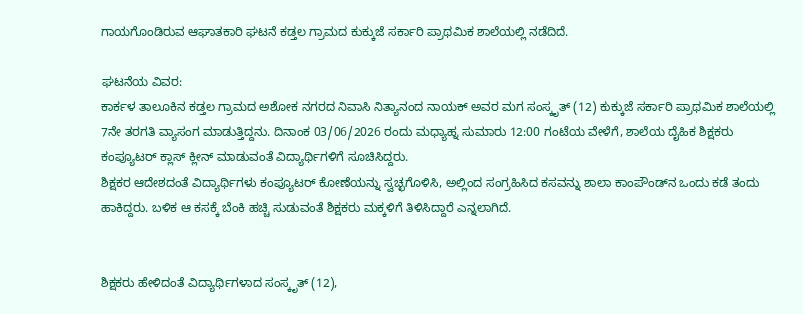ಗಾಯಗೊಂಡಿರುವ ಆಘಾತಕಾರಿ ಘಟನೆ ಕಡ್ತಲ ಗ್ರಾಮದ ಕುಕ್ಕುಜೆ ಸರ್ಕಾರಿ ಪ್ರಾಥಮಿಕ ಶಾಲೆಯಲ್ಲಿ ನಡೆದಿದೆ.

ಘಟನೆಯ ವಿವರ:
ಕಾರ್ಕಳ ತಾಲೂಕಿನ ಕಡ್ತಲ ಗ್ರಾಮದ ಅಶೋಕ ನಗರದ ನಿವಾಸಿ ನಿತ್ಯಾನಂದ ನಾಯಕ್ ಅವರ ಮಗ ಸಂಸ್ಕೃತ್ (12) ಕುಕ್ಕುಜೆ ಸರ್ಕಾರಿ ಪ್ರಾಥಮಿಕ ಶಾಲೆಯಲ್ಲಿ 7ನೇ ತರಗತಿ ವ್ಯಾಸಂಗ ಮಾಡುತ್ತಿದ್ದನು. ದಿನಾಂಕ 03/06/2026 ರಂದು ಮಧ್ಯಾಹ್ನ ಸುಮಾರು 12:00 ಗಂಟೆಯ ವೇಳೆಗೆ, ಶಾಲೆಯ ದೈಹಿಕ ಶಿಕ್ಷಕರು ಕಂಪ್ಯೂಟರ್ ಕ್ಲಾಸ್ ಕ್ಲೀನ್ ಮಾಡುವಂತೆ ವಿದ್ಯಾರ್ಥಿಗಳಿಗೆ ಸೂಚಿಸಿದ್ದರು.
ಶಿಕ್ಷಕರ ಆದೇಶದಂತೆ ವಿದ್ಯಾರ್ಥಿಗಳು ಕಂಪ್ಯೂಟರ್ ಕೋಣೆಯನ್ನು ಸ್ವಚ್ಛಗೊಳಿಸಿ, ಅಲ್ಲಿಂದ ಸಂಗ್ರಹಿಸಿದ ಕಸವನ್ನು ಶಾಲಾ ಕಾಂಪೌಂಡ್‌ನ ಒಂದು ಕಡೆ ತಂದು ಹಾಕಿದ್ದರು. ಬಳಿಕ ಆ ಕಸಕ್ಕೆ ಬೆಂಕಿ ಹಚ್ಚಿ ಸುಡುವಂತೆ ಶಿಕ್ಷಕರು ಮಕ್ಕಳಿಗೆ ತಿಳಿಸಿದ್ದಾರೆ ಎನ್ನಲಾಗಿದೆ.


ಶಿಕ್ಷಕರು ಹೇಳಿದಂತೆ ವಿದ್ಯಾರ್ಥಿಗಳಾದ ಸಂಸ್ಕೃತ್ (12),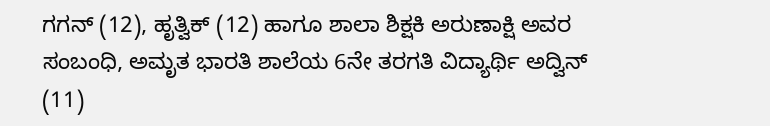ಗಗನ್ (12), ಹೃತ್ವಿಕ್ (12) ಹಾಗೂ ಶಾಲಾ ಶಿಕ್ಷಕಿ ಅರುಣಾಕ್ಷಿ ಅವರ ಸಂಬಂಧಿ, ಅಮೃತ ಭಾರತಿ ಶಾಲೆಯ 6ನೇ ತರಗತಿ ವಿದ್ಯಾರ್ಥಿ ಅದ್ವಿನ್ (11)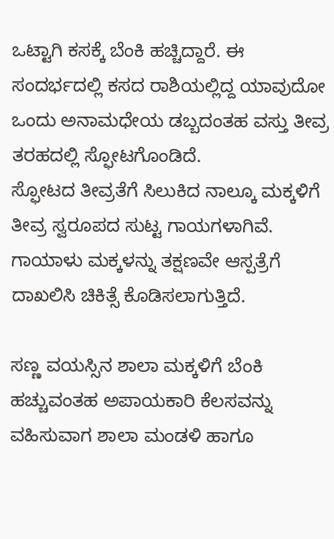ಒಟ್ಟಾಗಿ ಕಸಕ್ಕೆ ಬೆಂಕಿ ಹಚ್ಚಿದ್ದಾರೆ. ಈ ಸಂದರ್ಭದಲ್ಲಿ ಕಸದ ರಾಶಿಯಲ್ಲಿದ್ದ ಯಾವುದೋ ಒಂದು ಅನಾಮಧೇಯ ಡಬ್ಬದಂತಹ ವಸ್ತು ತೀವ್ರ ತರಹದಲ್ಲಿ ಸ್ಫೋಟಗೊಂಡಿದೆ.
ಸ್ಫೋಟದ ತೀವ್ರತೆಗೆ ಸಿಲುಕಿದ ನಾಲ್ಕೂ ಮಕ್ಕಳಿಗೆ ತೀವ್ರ ಸ್ವರೂಪದ ಸುಟ್ಟ ಗಾಯಗಳಾಗಿವೆ. ಗಾಯಾಳು ಮಕ್ಕಳನ್ನು ತಕ್ಷಣವೇ ಆಸ್ಪತ್ರೆಗೆ ದಾಖಲಿಸಿ ಚಿಕಿತ್ಸೆ ಕೊಡಿಸಲಾಗುತ್ತಿದೆ.

ಸಣ್ಣ ವಯಸ್ಸಿನ ಶಾಲಾ ಮಕ್ಕಳಿಗೆ ಬೆಂಕಿ ಹಚ್ಚುವಂತಹ ಅಪಾಯಕಾರಿ ಕೆಲಸವನ್ನು ವಹಿಸುವಾಗ ಶಾಲಾ ಮಂಡಳಿ ಹಾಗೂ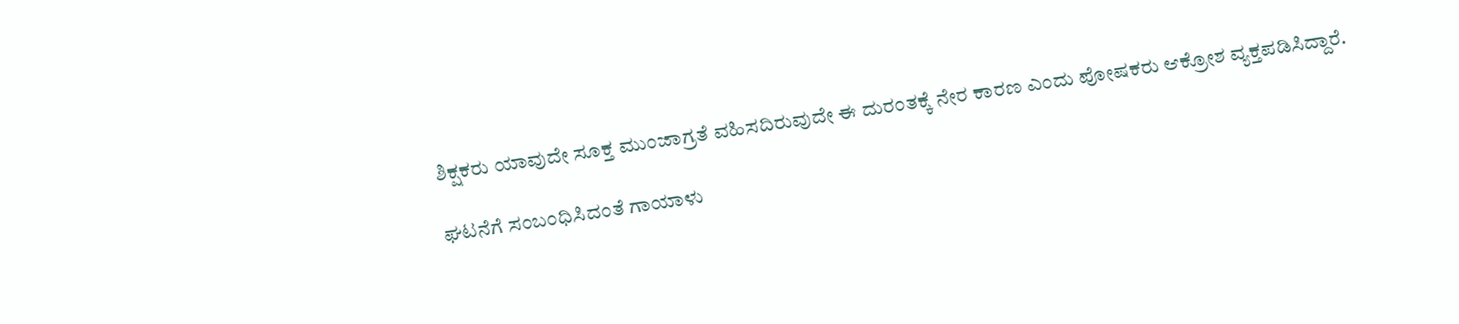ಶಿಕ್ಷಕರು ಯಾವುದೇ ಸೂಕ್ತ ಮುಂಜಾಗ್ರತೆ ವಹಿಸದಿರುವುದೇ ಈ ದುರಂತಕ್ಕೆ ನೇರ ಕಾರಣ ಎಂದು ಪೋಷಕರು ಆಕ್ರೋಶ ವ್ಯಕ್ತಪಡಿಸಿದ್ದಾರೆ.

ಘಟನೆಗೆ ಸಂಬಂಧಿಸಿದಂತೆ ಗಾಯಾಳು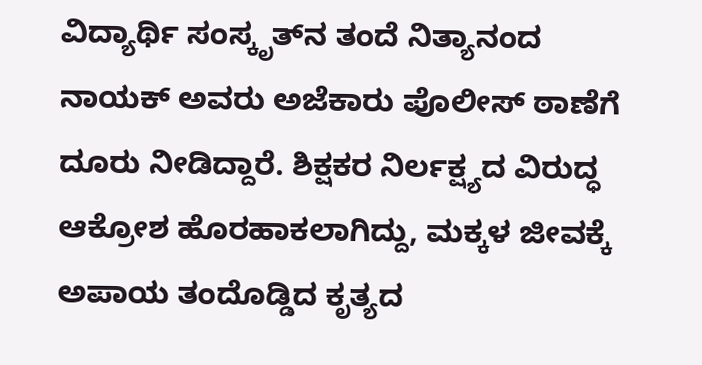ವಿದ್ಯಾರ್ಥಿ ಸಂಸ್ಕೃತ್‌ನ ತಂದೆ ನಿತ್ಯಾನಂದ ನಾಯಕ್ ಅವರು ಅಜೆಕಾರು ಪೊಲೀಸ್ ಠಾಣೆಗೆ ದೂರು ನೀಡಿದ್ದಾರೆ. ಶಿಕ್ಷಕರ ನಿರ್ಲಕ್ಷ್ಯದ ವಿರುದ್ಧ ಆಕ್ರೋಶ ಹೊರಹಾಕಲಾಗಿದ್ದು, ಮಕ್ಕಳ ಜೀವಕ್ಕೆ ಅಪಾಯ ತಂದೊಡ್ಡಿದ ಕೃತ್ಯದ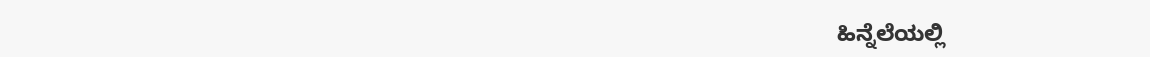ಹಿನ್ನೆಲೆಯಲ್ಲಿ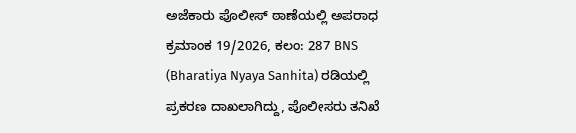ಅಜೆಕಾರು ಪೊಲೀಸ್ ಠಾಣೆಯಲ್ಲಿ ಅಪರಾಧ ಕ್ರಮಾಂಕ 19/2026, ಕಲಂ: 287 BNS (Bharatiya Nyaya Sanhita) ರಡಿಯಲ್ಲಿ ಪ್ರಕರಣ ದಾಖಲಾಗಿದ್ದು, ಪೊಲೀಸರು ತನಿಖೆ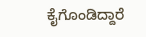ಕೈಗೊಂಡಿದ್ದಾರೆ